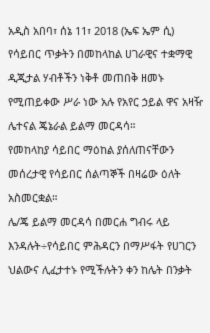አዲስ አበባ፣ ሰኔ 11፣ 2018 (ኤፍ ኤም ሲ) የሳይበር ጥቃትን በመከላከል ሀገራዊና ተቋማዊ ዲጂታል ሃብቶችን ነቅቶ መጠበቅ ዘመኑ የሚጠይቀው ሥራ ነው አሉ የአየር ኃይል ዋና አዛዥ ሌተናል ጄኔራል ይልማ መርዳሳ።
የመከላከያ ሳይበር ማዕከል ያሰለጠናቸውን መሰረታዊ የሳይበር ሰልጣኞች በዛሬው ዕለት አስመርቋል።
ሌ/ጄ ይልማ መርዳሳ በመርሐ ግብሩ ላይ እንዳሉት÷የሳይበር ምሕዳርን በማሥፋት የሀገርን ህልውና ሊፈታተኑ የሚችሉትን ቀን ከሌት በንቃት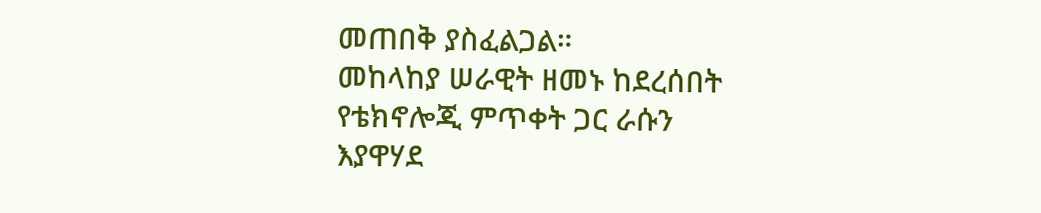መጠበቅ ያስፈልጋል።
መከላከያ ሠራዊት ዘመኑ ከደረሰበት የቴክኖሎጂ ምጥቀት ጋር ራሱን እያዋሃደ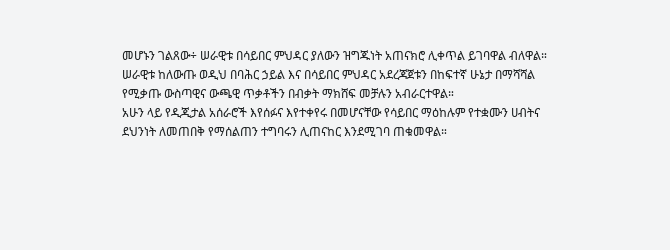መሆኑን ገልጸው÷ ሠራዊቱ በሳይበር ምህዳር ያለውን ዝግጁነት አጠናክሮ ሊቀጥል ይገባዋል ብለዋል።
ሠራዊቱ ከለውጡ ወዲህ በባሕር ኃይል እና በሳይበር ምህዳር አደረጃጀቱን በከፍተኛ ሁኔታ በማሻሻል የሚቃጡ ውስጣዊና ውጫዊ ጥቃቶችን በብቃት ማክሸፍ መቻሉን አብራርተዋል።
አሁን ላይ የዲጂታል አሰራሮች እየሰፉና እየተቀየሩ በመሆናቸው የሳይበር ማዕከሉም የተቋሙን ሀብትና ደህንነት ለመጠበቅ የማሰልጠን ተግባሩን ሊጠናከር እንደሚገባ ጠቁመዋል።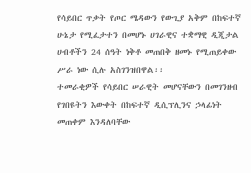የሳይበር ጥቃት የጦር ሜዳውን የውጊያ አቅም በከፍተኛ ሁኔታ የሚፈታተን በመሆኑ ሀገራዊና ተቋማዊ ዲጂታል ሀብቶችን 24 ሰዓት ነቅቶ መጠበቅ ዘመኑ የሚጠይቀው ሥራ ነው ሲሉ አስገንዝበዋል፡፡
ተመራቂዎች የሳይበር ሠራዊት መሆናቸውን በመገንዘብ የገበዩትን እውቀት በከፍተኛ ዲሲፕሊንና ኃላፊነት መጠቀም እንዳለባቸው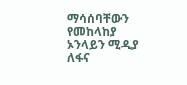ማሳሰባቸውን የመከላከያ ኦንላይን ሚዲያ ለፋና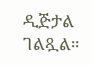ዲጅታል ገልጿል።